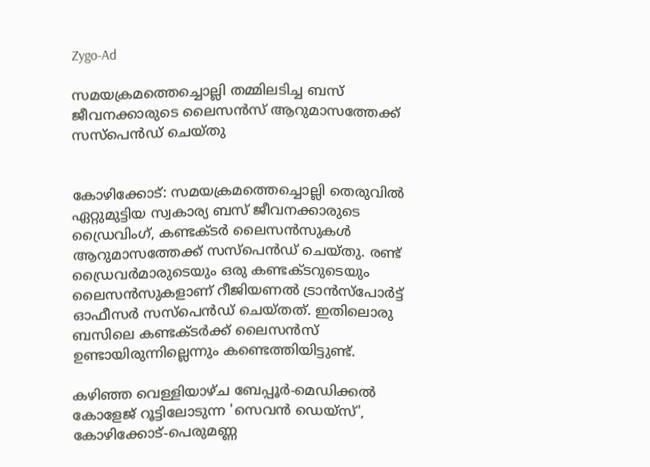Zygo-Ad

സമയക്രമത്തെച്ചൊല്ലി തമ്മിലടിച്ച ബസ് ജീവനക്കാരുടെ ലൈസൻസ് ആറുമാസത്തേക്ക് സസ്പെൻഡ് ചെയ്തു


കോഴിക്കോട്: സമയക്രമത്തെച്ചൊല്ലി തെരുവിൽ ഏറ്റുമുട്ടിയ സ്വകാര്യ ബസ് ജീവനക്കാരുടെ ഡ്രൈവിംഗ്, കണ്ടക്ടർ ലൈസൻസുകൾ ആറുമാസത്തേക്ക് സസ്പെൻഡ് ചെയ്തു. രണ്ട് ഡ്രൈവർമാരുടെയും ഒരു കണ്ടക്ടറുടെയും ലൈസൻസുകളാണ് റീജിയണൽ ട്രാൻസ്പോർട്ട് ഓഫീസർ സസ്പെൻഡ് ചെയ്തത്. ഇതിലൊരു ബസിലെ കണ്ടക്ടർക്ക് ലൈസൻസ് ഉണ്ടായിരുന്നില്ലെന്നും കണ്ടെത്തിയിട്ടുണ്ട്.

കഴിഞ്ഞ വെള്ളിയാഴ്ച ബേപ്പൂർ-മെഡിക്കൽ കോളേജ് റൂട്ടിലോടുന്ന 'സെവൻ ഡെയ്സ്', കോഴിക്കോട്-പെരുമണ്ണ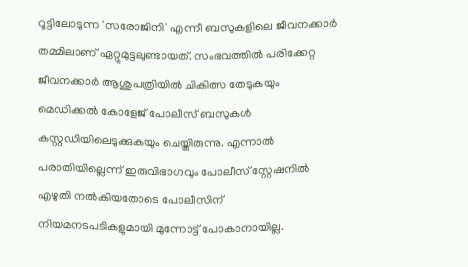റൂട്ടിലോടുന്ന 'സരോജിനി' എന്നീ ബസുകളിലെ ജീവനക്കാർ തമ്മിലാണ് ഏറ്റുമുട്ടലുണ്ടായത്. സംഭവത്തിൽ പരിക്കേറ്റ ജീവനക്കാർ ആശുപത്രിയിൽ ചികിത്സ തേടുകയും മെഡിക്കൽ കോളേജ് പോലീസ് ബസുകൾ കസ്റ്റഡിയിലെടുക്കുകയും ചെയ്തിരുന്നു. എന്നാൽ പരാതിയില്ലെന്ന് ഇരുവിഭാഗവും പോലീസ് സ്റ്റേഷനിൽ എഴുതി നൽകിയതോടെ പോലീസിന് നിയമനടപടികളുമായി മുന്നോട്ട് പോകാനായില്ല.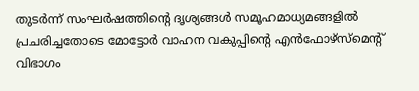തുടർന്ന് സംഘർഷത്തിന്റെ ദൃശ്യങ്ങൾ സമൂഹമാധ്യമങ്ങളിൽ പ്രചരിച്ചതോടെ മോട്ടോർ വാഹന വകുപ്പിന്റെ എൻഫോഴ്‌സ്മെന്റ് വിഭാഗം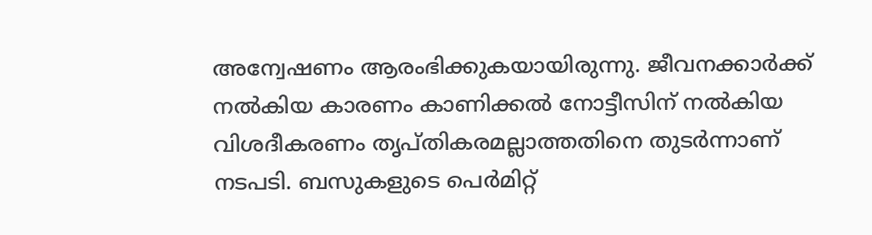അന്വേഷണം ആരംഭിക്കുകയായിരുന്നു. ജീവനക്കാർക്ക് നൽകിയ കാരണം കാണിക്കൽ നോട്ടീസിന് നൽകിയ വിശദീകരണം തൃപ്തികരമല്ലാത്തതിനെ തുടർന്നാണ് നടപടി. ബസുകളുടെ പെർമിറ്റ്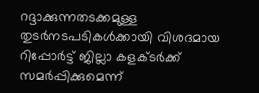റദ്ദാക്കുന്നതടക്കമുള്ള തുടർനടപടികൾക്കായി വിശദമായ റിപ്പോർട്ട് ജില്ലാ കളക്ടർക്ക് സമർപ്പിക്കുമെന്ന്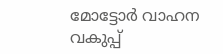മോട്ടോർ വാഹന വകുപ്പ്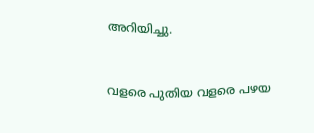അറിയിച്ചു.



വളരെ പുതിയ വളരെ പഴയ